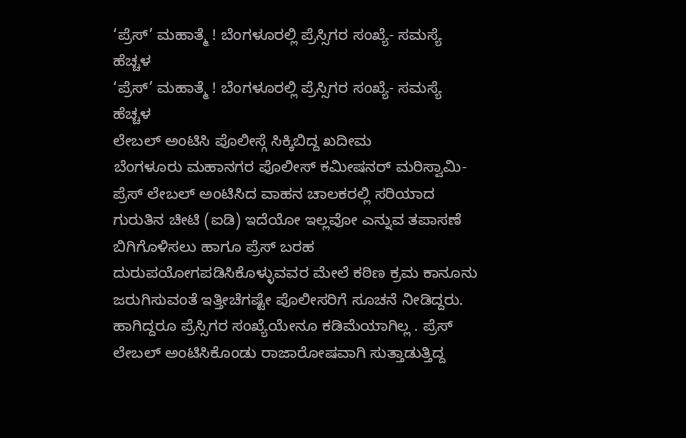‘ಪ್ರೆಸ್’ ಮಹಾತ್ಮೆ ! ಬೆಂಗಳೂರಲ್ಲಿ ಪ್ರೆಸ್ಸಿಗರ ಸಂಖ್ಯೆ- ಸಮಸ್ಯೆ ಹೆಚ್ಚಳ
‘ಪ್ರೆಸ್’ ಮಹಾತ್ಮೆ ! ಬೆಂಗಳೂರಲ್ಲಿ ಪ್ರೆಸ್ಸಿಗರ ಸಂಖ್ಯೆ- ಸಮಸ್ಯೆ ಹೆಚ್ಚಳ
ಲೇಬಲ್ ಅಂಟಿಸಿ ಪೊಲೀಸ್ಗೆ ಸಿಕ್ಕಿಬಿದ್ದ ಖದೀಮ
ಬೆಂಗಳೂರು ಮಹಾನಗರ ಪೊಲೀಸ್ ಕಮೀಷನರ್ ಮರಿಸ್ವಾಮಿ- ಪ್ರೆಸ್ ಲೇಬಲ್ ಅಂಟಿಸಿದ ವಾಹನ ಚಾಲಕರಲ್ಲಿ ಸರಿಯಾದ ಗುರುತಿನ ಚೀಟಿ (ಐಡಿ) ಇದೆಯೋ ಇಲ್ಲವೋ ಎನ್ನುವ ತಪಾಸಣೆ ಬಿಗಿಗೊಳಿಸಲು ಹಾಗೂ ಪ್ರೆಸ್ ಬರಹ ದುರುಪಯೋಗಪಡಿಸಿಕೊಳ್ಳುವವರ ಮೇಲೆ ಕಠಿಣ ಕ್ರಮ ಕಾನೂನು ಜರುಗಿಸುವಂತೆ ಇತ್ತೀಚೆಗಷ್ಟೇ ಪೊಲೀಸರಿಗೆ ಸೂಚನೆ ನೀಡಿದ್ದರು. ಹಾಗಿದ್ದರೂ ಪ್ರೆಸ್ಸಿಗರ ಸಂಖ್ಯೆಯೇನೂ ಕಡಿಮೆಯಾಗಿಲ್ಲ . ಪ್ರೆಸ್ ಲೇಬಲ್ ಅಂಟಿಸಿಕೊಂಡು ರಾಜಾರೋಷವಾಗಿ ಸುತ್ತಾಡುತ್ತಿದ್ದ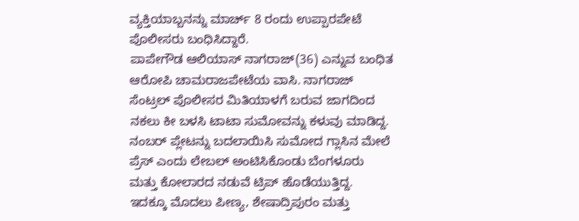ವ್ಯಕ್ತಿಯಾಬ್ಬನನ್ನು ಮಾರ್ಚ್ 8 ರಂದು ಉಪ್ಪಾರಪೇಟೆ ಪೊಲೀಸರು ಬಂಧಿಸಿದ್ದಾರೆ.
ಪಾಪೇಗೌಡ ಆಲಿಯಾಸ್ ನಾಗರಾಜ್(36) ಎನ್ನುವ ಬಂಧಿತ ಆರೋಪಿ ಚಾಮರಾಜಪೇಟೆಯ ವಾಸಿ. ನಾಗರಾಜ್ ಸೆಂಟ್ರಲ್ ಪೊಲೀಸರ ಮಿತಿಯಾಳಗೆ ಬರುವ ಜಾಗದಿಂದ ನಕಲು ಕೀ ಬಳಸಿ ಟಾಟಾ ಸುಮೋವನ್ನು ಕಳುವು ಮಾಡಿದ್ದ. ನಂಬರ್ ಪ್ಲೇಟನ್ನು ಬದಲಾಯಿಸಿ ಸುಮೋದ ಗ್ಲಾಸಿನ ಮೇಲೆ ಪ್ರೆಸ್ ಎಂದು ಲೇಬಲ್ ಅಂಟಿಸಿಕೊಂಡು ಬೆಂಗಳೂರು ಮತ್ತು ಕೋಲಾರದ ನಡುವೆ ಟ್ರಿಪ್ ಹೊಡೆಯುತ್ತಿದ್ದ.
ಇದಕ್ಕೂ ಮೊದಲು ಪೀಣ್ಯ, ಶೇಷಾದ್ರಿಪುರಂ ಮತ್ತು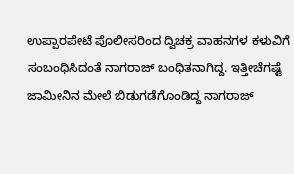ಉಪ್ಪಾರಪೇಟೆ ಪೊಲೀಸರಿಂದ ದ್ವಿಚಕ್ರ ವಾಹನಗಳ ಕಳುವಿಗೆ ಸಂಬಂಧಿಸಿದಂತೆ ನಾಗರಾಜ್ ಬಂಧಿತನಾಗಿದ್ದ. ಇತ್ತೀಚೆಗಷ್ಟೆ ಜಾಮೀನಿನ ಮೇಲೆ ಬಿಡುಗಡೆಗೊಂಡಿದ್ದ ನಾಗರಾಜ್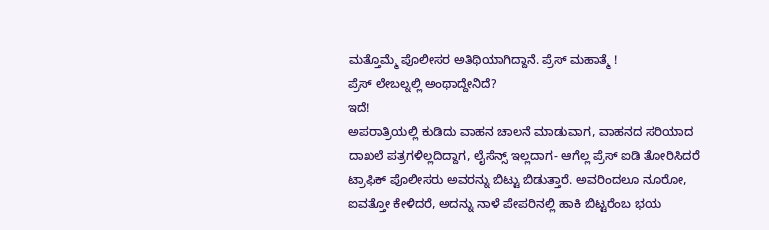ಮತ್ತೊಮ್ಮೆ ಪೊಲೀಸರ ಅತಿಥಿಯಾಗಿದ್ದಾನೆ. ಪ್ರೆಸ್ ಮಹಾತ್ಮೆ !
ಪ್ರೆಸ್ ಲೇಬಲ್ನಲ್ಲಿ ಅಂಥಾದ್ದೇನಿದೆ?
ಇದೆ!
ಅಪರಾತ್ರಿಯಲ್ಲಿ ಕುಡಿದು ವಾಹನ ಚಾಲನೆ ಮಾಡುವಾಗ, ವಾಹನದ ಸರಿಯಾದ ದಾಖಲೆ ಪತ್ರಗಳಿಲ್ಲದಿದ್ದಾಗ, ಲೈಸೆನ್ಸ್ ಇಲ್ಲದಾಗ- ಆಗೆಲ್ಲ ಪ್ರೆಸ್ ಐಡಿ ತೋರಿಸಿದರೆ ಟ್ರಾಫಿಕ್ ಪೊಲೀಸರು ಅವರನ್ನು ಬಿಟ್ಟು ಬಿಡುತ್ತಾರೆ. ಅವರಿಂದಲೂ ನೂರೋ, ಐವತ್ತೋ ಕೇಳಿದರೆ, ಅದನ್ನು ನಾಳೆ ಪೇಪರಿನಲ್ಲಿ ಹಾಕಿ ಬಿಟ್ಟರೆಂಬ ಭಯ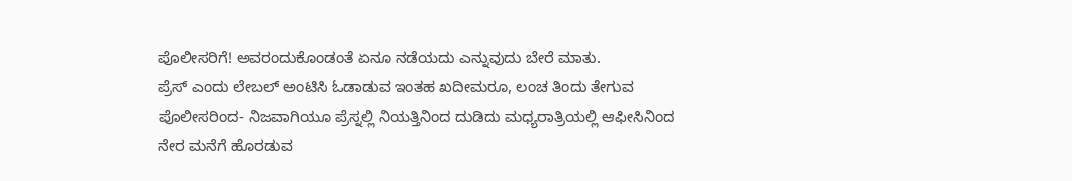ಪೊಲೀಸರಿಗೆ! ಅವರಂದುಕೊಂಡಂತೆ ಏನೂ ನಡೆಯದು ಎನ್ನುವುದು ಬೇರೆ ಮಾತು.
ಪ್ರೆಸ್ ಎಂದು ಲೇಬಲ್ ಅಂಟಿಸಿ ಓಡಾಡುವ ಇಂತಹ ಖದೀಮರೂ, ಲಂಚ ತಿಂದು ತೇಗುವ ಪೊಲೀಸರಿಂದ- ನಿಜವಾಗಿಯೂ ಪ್ರೆಸ್ನಲ್ಲಿ ನಿಯತ್ತಿನಿಂದ ದುಡಿದು ಮಧ್ಯರಾತ್ರಿಯಲ್ಲಿ ಆಫೀಸಿನಿಂದ ನೇರ ಮನೆಗೆ ಹೊರಡುವ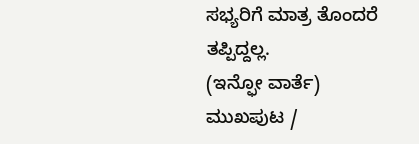ಸಭ್ಯರಿಗೆ ಮಾತ್ರ ತೊಂದರೆ ತಪ್ಪಿದ್ದಲ್ಲ.
(ಇನ್ಫೋ ವಾರ್ತೆ)
ಮುಖಪುಟ /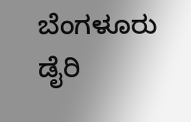ಬೆಂಗಳೂರು ಡೈರಿ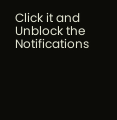Click it and Unblock the Notifications